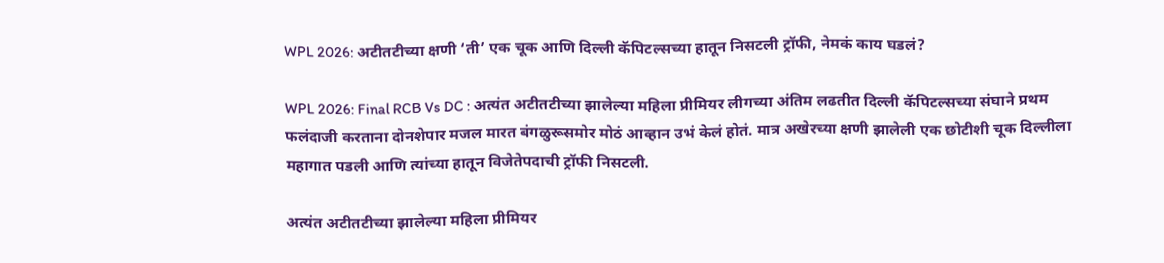WPL 2026: अटीतटीच्या क्षणी ‘ती’ एक चूक आणि दिल्ली कॅपिटल्सच्या हातून निसटली ट्रॉफी, नेमकं काय घडलं?

WPL 2026: Final RCB Vs DC : अत्यंत अटीतटीच्या झालेल्या महिला प्रीमियर लीगच्या अंतिम लढतीत दिल्ली कॅपिटल्सच्या संघाने प्रथम फलंदाजी करताना दोनशेपार मजल मारत बंगळुरूसमोर मोठं आव्हान उभं केलं होतं. मात्र अखेरच्या क्षणी झालेली एक छोटीशी चूक दिल्लीला महागात पडली आणि त्यांच्या हातून विजेतेपदाची ट्रॉफी निसटली.

अत्यंत अटीतटीच्या झालेल्या महिला प्रीमियर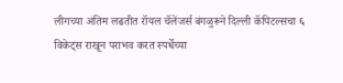लीगच्या अंतिम लढतीत रॉयल चॅलेंजर्स बंगळुरूने दिल्ली कॅपिटल्सचा ६ विकेट्स राखून पराभव करत स्पर्धेच्या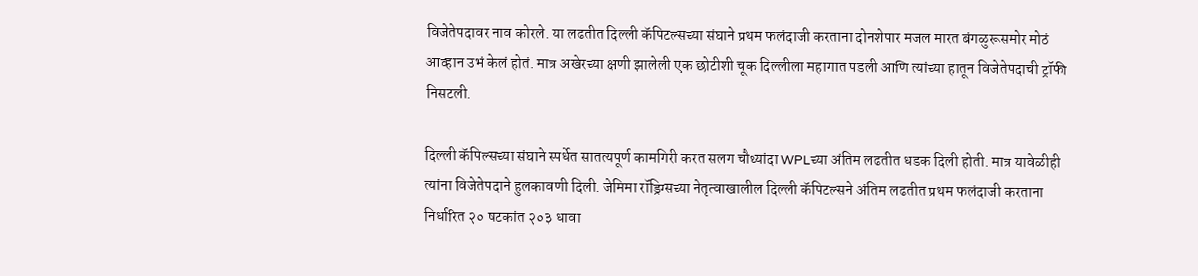विजेतेपदावर नाव कोरले. या लढतीत दिल्ली कॅपिटल्सच्या संघाने प्रथम फलंदाजी करताना दोनशेपार मजल मारत बंगळुरूसमोर मोठं आव्हान उभं केलं होतं. मात्र अखेरच्या क्षणी झालेली एक छोटीशी चूक दिल्लीला महागात पडली आणि त्यांच्या हातून विजेतेपदाची ट्रॉफी निसटली.

दिल्ली कॅपिल्सच्या संघाने स्पर्धेत सातत्यपूर्ण कामगिरी करत सलग चौथ्यांदा WPLच्या अंतिम लढतीत धडक दिली होती. मात्र यावेळीही त्यांना विजेतेपदाने हुलकावणी दिली. जेमिमा रॉड्रिग्सच्या नेतृत्वाखालील दिल्ली कॅपिटल्सने अंतिम लढतीत प्रथम फलंदाजी करताना निर्धारित २० षटकांत २०३ धावा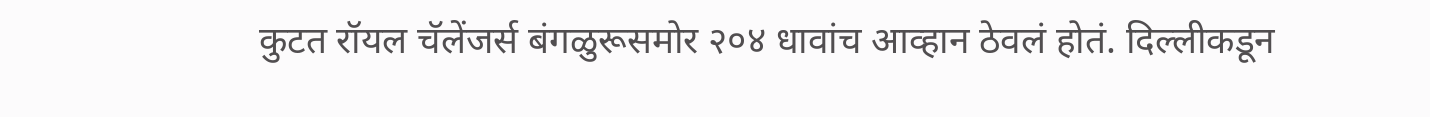कुटत रॉयल चॅलेंजर्स बंगळुरूसमोर २०४ धावांच आव्हान ठेवलं होतं. दिल्लीकडून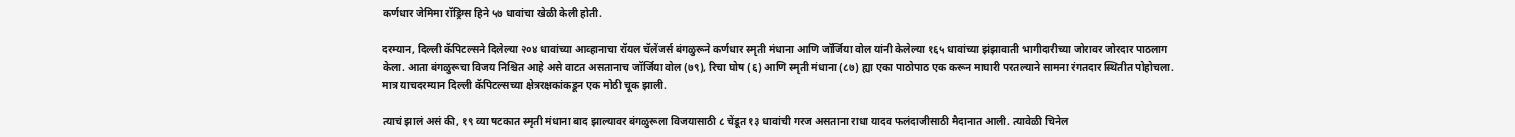कर्णधार जेमिमा रॉड्रिग्स हिने ५७ धावांचा खेळी केली होती.

दरम्यान, दिल्ली कॅपिटल्सने दिलेल्या २०४ धावांच्या आव्हानाचा रॉयल चॅलेंजर्स बंगळुरूने कर्णधार स्मृती मंधाना आणि जॉर्जिया वोल यांनी केलेल्या १६५ धावांच्या झंझावाती भागीदारीच्या जोरावर जोरदार पाठलाग केला. आता बंगळुरूचा विजय निश्चित आहे असे वाटत असतानाच जॉर्जिया वोल (७९), रिचा घोष (६) आणि स्मृती मंधाना (८७) ह्या एका पाठोपाठ एक करून माघारी परतल्याने सामना रंगतदार स्थितीत पोहोचला. मात्र याचदरम्यान दिल्ली कॅपिटल्सच्या क्षेत्ररक्षकांकडून एक मोठी चूक झाली.

त्याचं झालं असं की, १९ व्या षटकात स्मृती मंधाना बाद झाल्यावर बंगळुरूला विजयासाठी ८ चेंडूत १३ धावांची गरज असताना राधा यादव फलंदाजीसाठी मैदानात आली. त्यावेळी चिनेल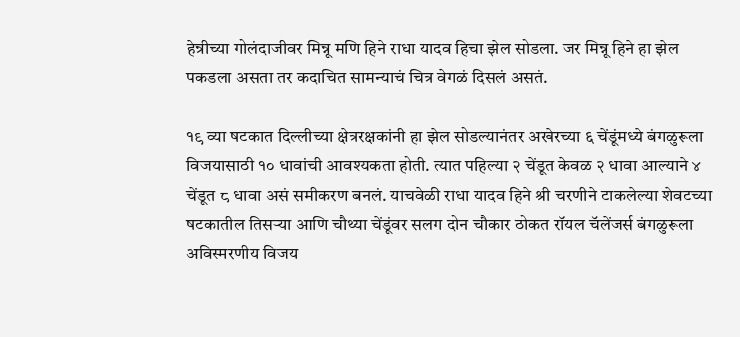हेन्रीच्या गोलंदाजीवर मिन्नू मणि हिने राधा यादव हिचा झेल सोडला. जर मिन्नू हिने हा झेल पकडला असता तर कदाचित सामन्याचं चित्र वेगळं दिसलं असतं.

१९ व्या षटकात दिल्लीच्या क्षेत्ररक्षकांनी हा झेल सोडल्यानंतर अखेरच्या ६ चेंडूंमध्ये बंगळुरूला विजयासाठी १० धावांची आवश्यकता होती. त्यात पहिल्या २ चेंडूत केवळ २ धावा आल्याने ४ चेंडूत ८ धावा असं समीकरण बनलं. याचवेळी राधा यादव हिने श्री चरणीने टाकलेल्या शेवटच्या षटकातील तिसऱ्या आणि चौथ्या चेंडूंवर सलग दोन चौकार ठोकत रॉयल चॅलेंजर्स बंगळुरूला अविस्मरणीय विजय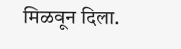मिळवून दिला.